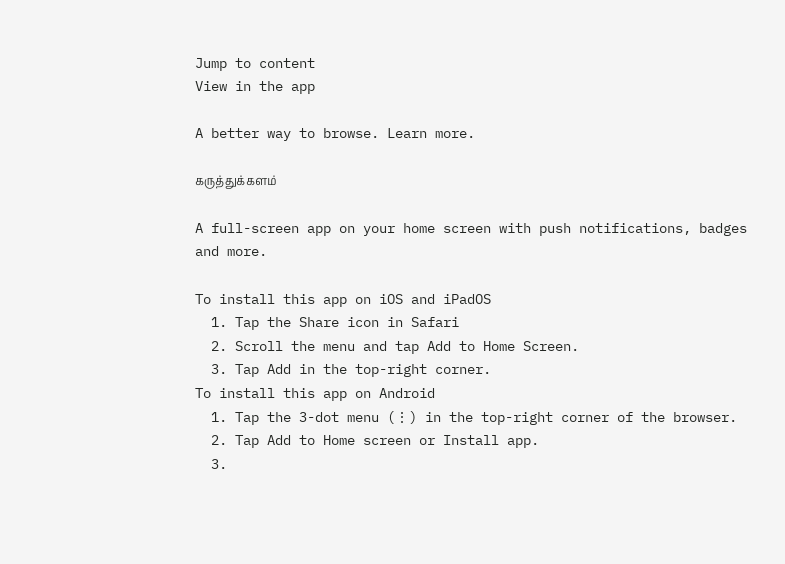Jump to content
View in the app

A better way to browse. Learn more.

கருத்துக்களம்

A full-screen app on your home screen with push notifications, badges and more.

To install this app on iOS and iPadOS
  1. Tap the Share icon in Safari
  2. Scroll the menu and tap Add to Home Screen.
  3. Tap Add in the top-right corner.
To install this app on Android
  1. Tap the 3-dot menu (⋮) in the top-right corner of the browser.
  2. Tap Add to Home screen or Install app.
  3.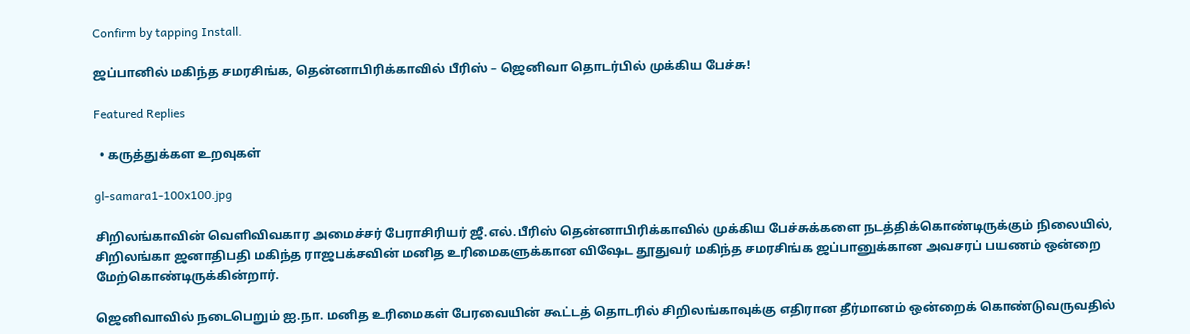Confirm by tapping Install.

ஜப்பானில் மகிந்த சமரசிங்க, தென்னாபிரிக்காவில் பீரிஸ் – ஜெனிவா தொடர்பில் முக்கிய பேச்சு!

Featured Replies

  • கருத்துக்கள உறவுகள்

gl-samara1-100x100.jpg

சிறிலங்காவின் வெளிவிவகார அமைச்சர் பேராசிரியர் ஜீ.எல்.பீரிஸ் தென்னாபிரிக்காவில் முக்கிய பேச்சுக்களை நடத்திக்கொண்டிருக்கும் நிலையில், சிறிலங்கா ஜனாதிபதி மகிந்த ராஜபக்சவின் மனித உரிமைகளுக்கான விஷேட தூதுவர் மகிந்த சமரசிங்க ஜப்பானுக்கான அவசரப் பயணம் ஒன்றை மேற்கொண்டிருக்கின்றார்.

ஜெனிவாவில் நடைபெறும் ஐ.நா. மனித உரிமைகள் பேரவையின் கூட்டத் தொடரில் சிறிலங்காவுக்கு எதிரான தீர்மானம் ஒன்றைக் கொண்டுவருவதில்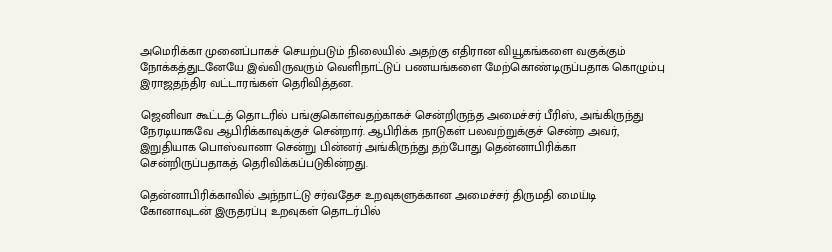அமெரிக்கா முனைப்பாகச் செயற்படும் நிலையில் அதற்கு எதிரான வியூகங்களை வகுக்கும் நோக்கத்துடனேயே இவ்விருவரும் வெளிநாட்டுப் பணயங்களை மேற்கொண்டிருப்பதாக கொழும்பு இராஜதந்திர வட்டாரங்கள் தெரிவித்தன.

ஜெனிவா கூட்டத் தொடரில் பங்குகொள்வதற்காகச் சென்றிருந்த அமைச்சர் பீரிஸ், அங்கிருந்து நேரடியாகவே ஆபிரிக்காவுக்குச் சென்றார். ஆபிரிக்க நாடுகள் பலவற்றுக்குச் சென்ற அவர், இறுதியாக பொஸ்வானா சென்று பின்னர் அங்கிருந்து தற்போது தென்னாபிரிக்கா சென்றிருப்பதாகத் தெரிவிக்கப்படுகின்றது.

தென்னாபிரிக்காவில் அந்நாட்டு சர்வதேச உறவுகளுக்கான அமைச்சர் திருமதி மைய்டி கோனாவுடன் இருதரப்பு உறவுகள் தொடர்பில்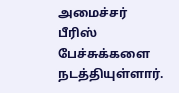அமைச்சர் பீரிஸ் பேச்சுக்களை நடத்தியுள்ளார்.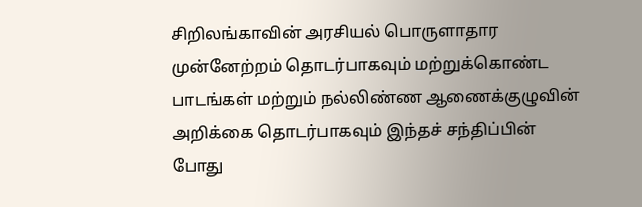சிறிலங்காவின் அரசியல் பொருளாதார முன்னேற்றம் தொடர்பாகவும் மற்றுக்கொண்ட பாடங்கள் மற்றும் நல்லிண்ண ஆணைக்குழுவின் அறிக்கை தொடர்பாகவும் இந்தச் சந்திப்பின் போது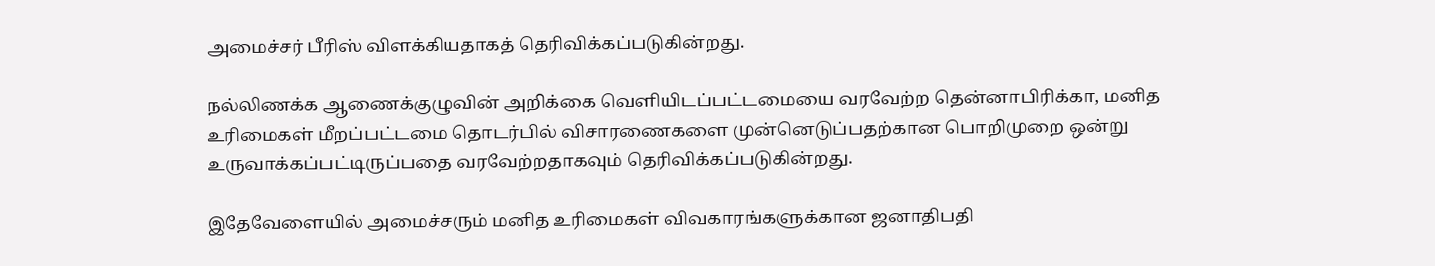அமைச்சர் பீரிஸ் விளக்கியதாகத் தெரிவிக்கப்படுகின்றது.

நல்லிணக்க ஆணைக்குழுவின் அறிக்கை வெளியிடப்பட்டமையை வரவேற்ற தென்னாபிரிக்கா, மனித உரிமைகள் மீறப்பட்டமை தொடர்பில் விசாரணைகளை முன்னெடுப்பதற்கான பொறிமுறை ஒன்று உருவாக்கப்பட்டிருப்பதை வரவேற்றதாகவும் தெரிவிக்கப்படுகின்றது.

இதேவேளையில் அமைச்சரும் மனித உரிமைகள் விவகாரங்களுக்கான ஜனாதிபதி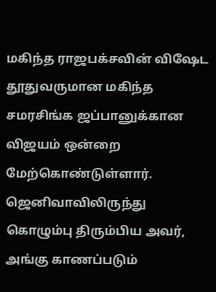மகிந்த ராஜபக்சவின் விஷேட தூதுவருமான மகிந்த சமரசிங்க ஜப்பானுக்கான விஜயம் ஒன்றை மேற்கொண்டுள்ளார். ஜெனிவாவிலிருந்து கொழும்பு திரும்பிய அவர், அங்கு காணப்படும்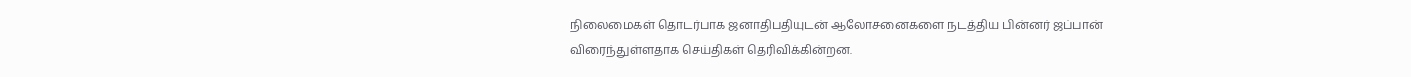நிலைமைகள் தொடர்பாக ஜனாதிபதியுடன் ஆலோசனைகளை நடத்திய பின்னர் ஜப்பான் விரைந்துள்ளதாக செய்திகள் தெரிவிக்கின்றன.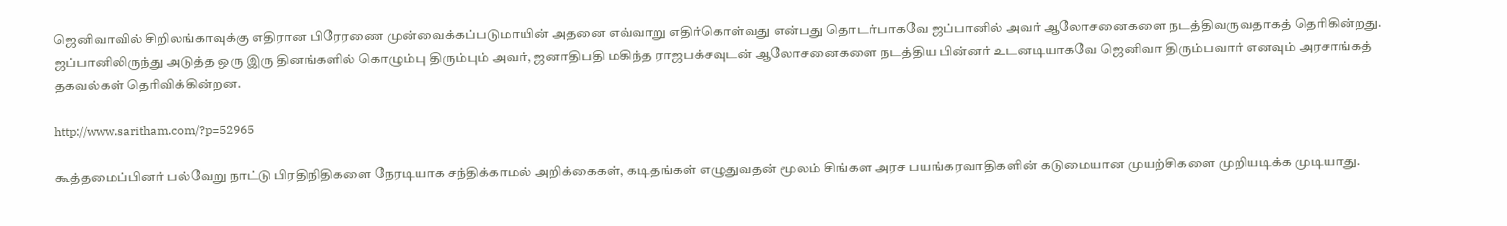ஜெனிவாவில் சிறிலங்காவுக்கு எதிரான பிரேரணை முன்வைக்கப்படுமாயின் அதனை எவ்வாறு எதிர்கொள்வது என்பது தொடர்பாகவே ஜப்பானில் அவர் ஆலோசனைகளை நடத்திவருவதாகத் தெரிகின்றது. ஜப்பானிலிருந்து அடுத்த ஒரு இரு தினங்களில் கொழும்பு திரும்பும் அவர், ஜனாதிபதி மகிந்த ராஜபக்சவுடன் ஆலோசனைகளை நடத்திய பின்னர் உடனடியாகவே ஜெனிவா திரும்பவார் எனவும் அரசாங்கத் தகவல்கள் தெரிவிக்கின்றன.

http://www.saritham.com/?p=52965

கூத்தமைப்பினர் பல்வேறு நாட்டு பிரதிநிதிகளை நேரடியாக சந்திக்காமல் அறிக்கைகள், கடிதங்கள் எழுதுவதன் மூலம் சிங்கள அரச பயங்கரவாதிகளின் கடுமையான முயற்சிகளை முறியடிக்க முடியாது.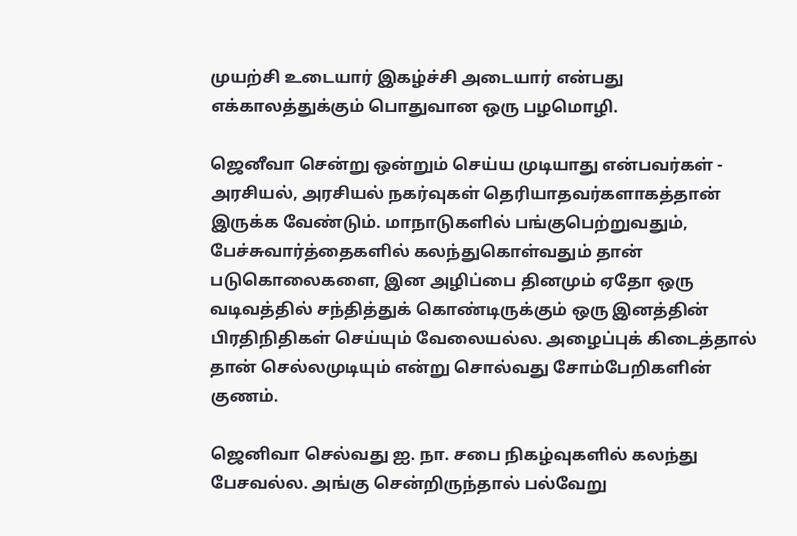முயற்சி உடையார் இகழ்ச்சி அடையார் என்பது எக்காலத்துக்கும் பொதுவான ஒரு பழமொழி.

ஜெனீவா சென்று ஒன்றும் செய்ய முடியாது என்பவர்கள் - அரசியல், அரசியல் நகர்வுகள் தெரியாதவர்களாகத்தான் இருக்க வேண்டும். மாநாடுகளில் பங்குபெற்றுவதும், பேச்சுவார்த்தைகளில் கலந்துகொள்வதும் தான் படுகொலைகளை, இன அழிப்பை தினமும் ஏதோ ஒரு வடிவத்தில் சந்தித்துக் கொண்டிருக்கும் ஒரு இனத்தின் பிரதிநிதிகள் செய்யும் வேலையல்ல. அழைப்புக் கிடைத்தால் தான் செல்லமுடியும் என்று சொல்வது சோம்பேறிகளின் குணம்.

ஜெனிவா செல்வது ஐ. நா. சபை நிகழ்வுகளில் கலந்து பேசவல்ல. அங்கு சென்றிருந்தால் பல்வேறு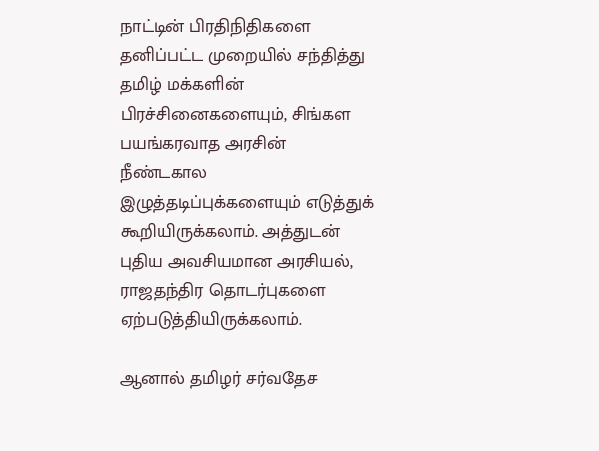நாட்டின் பிரதிநிதிகளை தனிப்பட்ட முறையில் சந்தித்து தமிழ் மக்களின் பிரச்சினைகளையும், சிங்கள பயங்கரவாத அரசின் நீண்டகால இழுத்தடிப்புக்களையும் எடுத்துக் கூறியிருக்கலாம். அத்துடன் புதிய அவசியமான அரசியல், ராஜதந்திர தொடர்புகளை ஏற்படுத்தியிருக்கலாம்.

ஆனால் தமிழர் சர்வதேச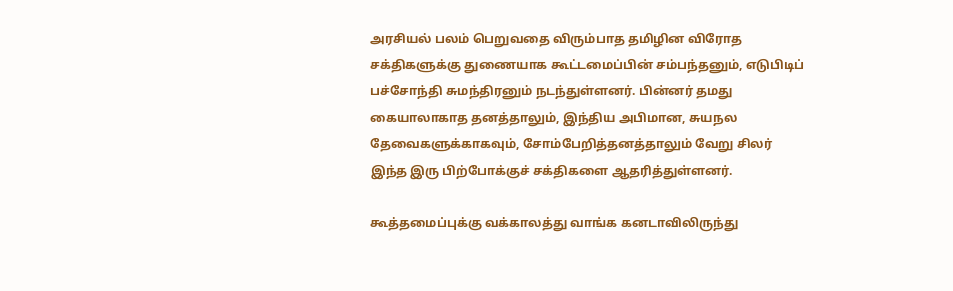அரசியல் பலம் பெறுவதை விரும்பாத தமிழின விரோத சக்திகளுக்கு துணையாக கூட்டமைப்பின் சம்பந்தனும், எடுபிடிப் பச்சோந்தி சுமந்திரனும் நடந்துள்ளனர். பின்னர் தமது கையாலாகாத தனத்தாலும், இந்திய அபிமான, சுயநல தேவைகளுக்காகவும், சோம்பேறித்தனத்தாலும் வேறு சிலர் இந்த இரு பிற்போக்குச் சக்திகளை ஆதரித்துள்ளனர்.

கூத்தமைப்புக்கு வக்காலத்து வாங்க கனடாவிலிருந்து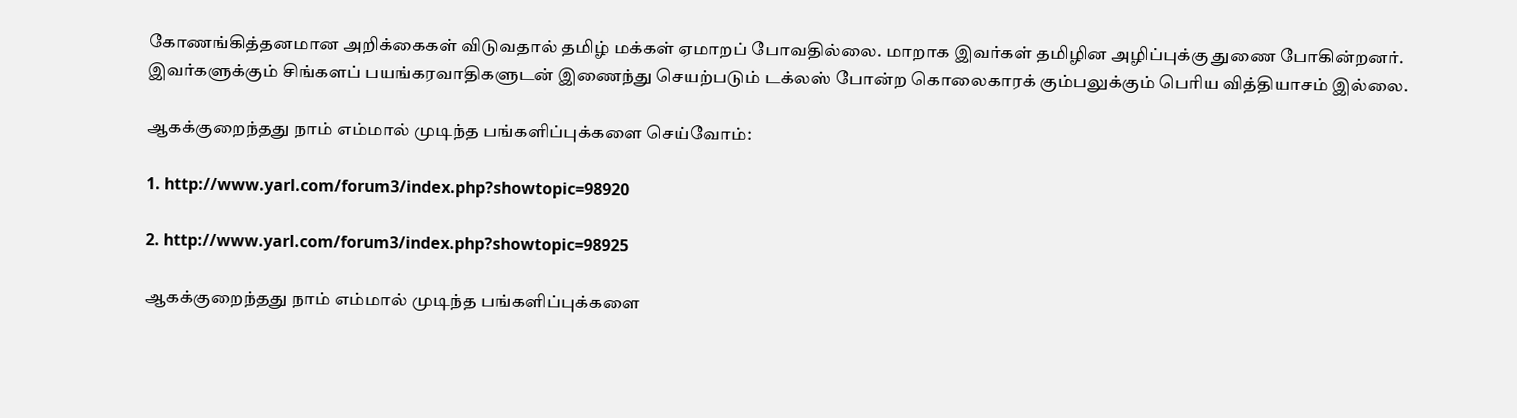கோணங்கித்தனமான அறிக்கைகள் விடுவதால் தமிழ் மக்கள் ஏமாறப் போவதில்லை. மாறாக இவர்கள் தமிழின அழிப்புக்கு துணை போகின்றனர். இவர்களுக்கும் சிங்களப் பயங்கரவாதிகளுடன் இணைந்து செயற்படும் டக்லஸ் போன்ற கொலைகாரக் கும்பலுக்கும் பெரிய வித்தியாசம் இல்லை.

ஆகக்குறைந்தது நாம் எம்மால் முடிந்த பங்களிப்புக்களை செய்வோம்:

1. http://www.yarl.com/forum3/index.php?showtopic=98920

2. http://www.yarl.com/forum3/index.php?showtopic=98925

ஆகக்குறைந்தது நாம் எம்மால் முடிந்த பங்களிப்புக்களை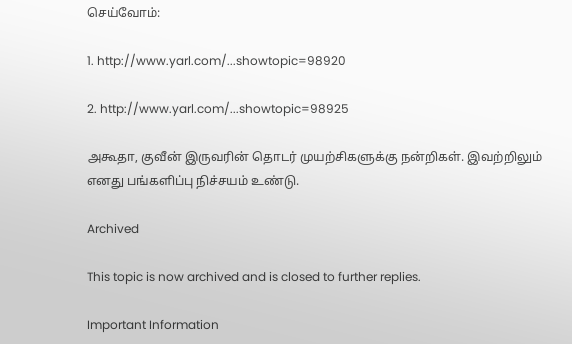செய்வோம்:

1. http://www.yarl.com/...showtopic=98920

2. http://www.yarl.com/...showtopic=98925

அகூதா, குவீன் இருவரின் தொடர் முயற்சிகளுக்கு நன்றிகள். இவற்றிலும் எனது பங்களிப்பு நிச்சயம் உண்டு.

Archived

This topic is now archived and is closed to further replies.

Important Information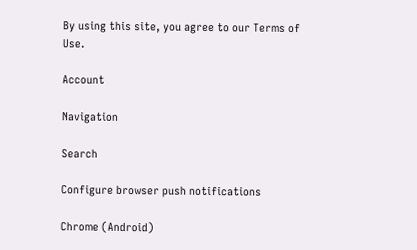By using this site, you agree to our Terms of Use.

Account

Navigation

Search

Configure browser push notifications

Chrome (Android)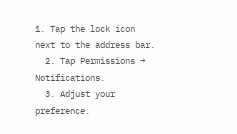1. Tap the lock icon next to the address bar.
  2. Tap Permissions → Notifications.
  3. Adjust your preference.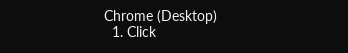Chrome (Desktop)
  1. Click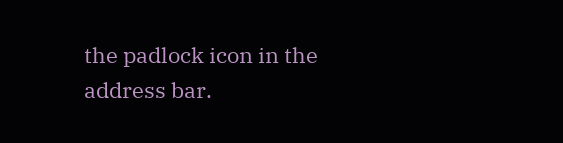the padlock icon in the address bar.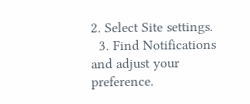2. Select Site settings.
  3. Find Notifications and adjust your preference.